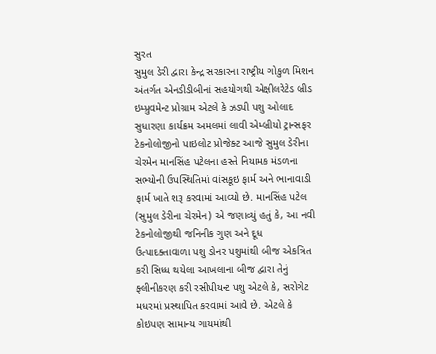સુરત
સુમુલ ડેરી દ્વારા કેન્દ્ર સરકારના રાષ્ટ્રીય ગોકુળ મિશન અંતર્ગત એનડીડીબીનાં સહયોગથી એક્ષીલરેટેડ બ્રીડ ઇમ્પ્રુવમેન્ટ પ્રોગ્રામ એટલે કે ઝડપી પશુ ઓલાદ સુધારણા કાર્યક્રમ અમલમાં લાવી એમ્બ્રીયો ટ્રાન્સફર ટેકનોલોજીનો પાઇલોટ પ્રોજેક્ટ આજે સુમુલ ડેરીના ચેરમેન માનસિંહ પટેલના હસ્તે નિયામક મંડળના સભ્યોની ઉપસ્થિતિમાં વાંસકૂઇ ફાર્મ અને ભાનાવાડી ફાર્મ ખાતે શરૂ કરવામાં આવ્યો છે. માનસિંહ પટેલ (સુમુલ ડેરીના ચેરમેન) એ જણાવ્યું હતું કે, આ નવી ટેકનોલોજીથી જનિનીક ગુણ અને દૂધ ઉત્પાદક્તાવાળા પશુ ડોનર પશુમાંથી બીજ એકત્રિત કરી સિધ્ધ થયેલા આખલાના બીજ દ્વારા તેનું ફ્લીનીકરણ કરી રસીપીયન્ટ પશુ એટલે કે, સરોગેટ મધરમાં પ્રસ્થાપિત કરવામાં આવે છે. એટલે કે કોઇપણ સામાન્ય ગાયમાંથી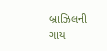બ્રાઝિલની ગાય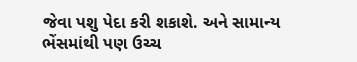જેવા પશુ પેદા કરી શકાશે. અને સામાન્ય ભેંસમાંથી પણ ઉચ્ચ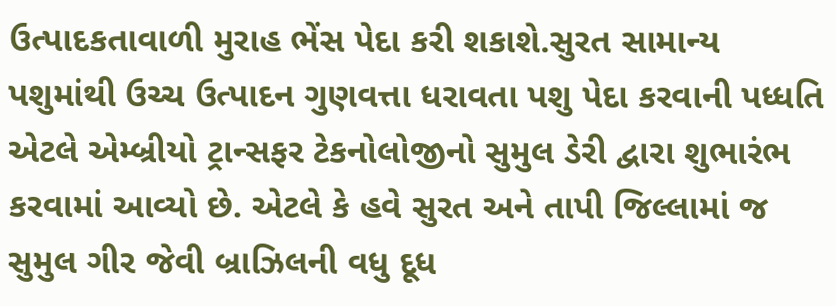ઉત્પાદકતાવાળી મુરાહ ભેંસ પેદા કરી શકાશે.સુરત સામાન્ય પશુમાંથી ઉચ્ચ ઉત્પાદન ગુણવત્તા ધરાવતા પશુ પેદા કરવાની પધ્ધતિ એટલે એમ્બ્રીયો ટ્રાન્સફર ટેકનોલોજીનો સુમુલ ડેરી દ્વારા શુભારંભ કરવામાં આવ્યો છે. એટલે કે હવે સુરત અને તાપી જિલ્લામાં જ સુમુલ ગીર જેવી બ્રાઝિલની વધુ દૂધ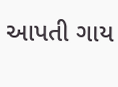આપતી ગાય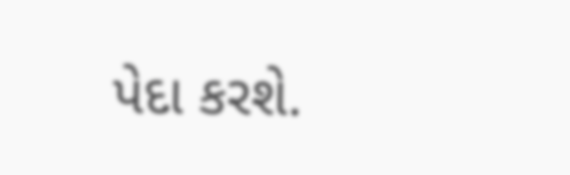પેદા કરશે.